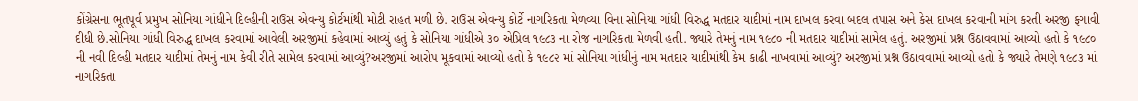કોંગ્રેસના ભૂતપૂર્વ પ્રમુખ સોનિયા ગાંધીને દિલ્હીની રાઉસ એવન્યુ કોર્ટમાંથી મોટી રાહત મળી છે. રાઉસ એવન્યુ કોર્ટે નાગરિકતા મેળવ્યા વિના સોનિયા ગાંધી વિરુદ્ધ મતદાર યાદીમાં નામ દાખલ કરવા બદલ તપાસ અને કેસ દાખલ કરવાની માંગ કરતી અરજી ફગાવી દીધી છે.સોનિયા ગાંધી વિરુદ્ધ દાખલ કરવામાં આવેલી અરજીમાં કહેવામાં આવ્યું હતું કે સોનિયા ગાંધીએ ૩૦ એપ્રિલ ૧૯૮૩ ના રોજ નાગરિકતા મેળવી હતી. જ્યારે તેમનું નામ ૧૯૮૦ ની મતદાર યાદીમાં સામેલ હતું. અરજીમાં પ્રશ્ન ઉઠાવવામાં આવ્યો હતો કે ૧૯૮૦ ની નવી દિલ્હી મતદાર યાદીમાં તેમનું નામ કેવી રીતે સામેલ કરવામાં આવ્યું?અરજીમાં આરોપ મૂકવામાં આવ્યો હતો કે ૧૯૮૨ માં સોનિયા ગાંધીનું નામ મતદાર યાદીમાંથી કેમ કાઢી નાખવામાં આવ્યું? અરજીમાં પ્રશ્ન ઉઠાવવામાં આવ્યો હતો કે જ્યારે તેમણે ૧૯૮૩ માં નાગરિકતા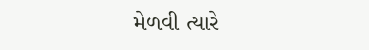મેળવી ત્યારે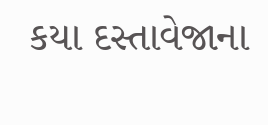કયા દસ્તાવેજાના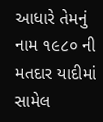આધારે તેમનું નામ ૧૯૮૦ ની મતદાર યાદીમાં સામેલ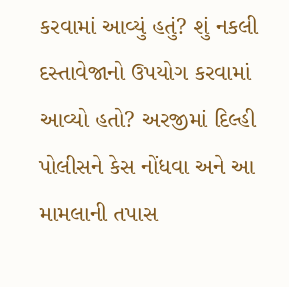કરવામાં આવ્યું હતું? શું નકલી દસ્તાવેજાનો ઉપયોગ કરવામાં આવ્યો હતો? અરજીમાં દિલ્હી પોલીસને કેસ નોંધવા અને આ મામલાની તપાસ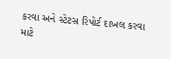કરવા અને સ્ટેટસ રિપોર્ટ દાખલ કરવા માટે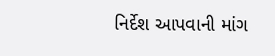નિર્દેશ આપવાની માંગ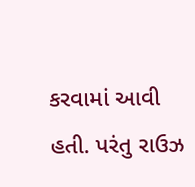કરવામાં આવી હતી. પરંતુ રાઉઝ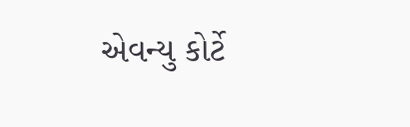એવન્યુ કોર્ટે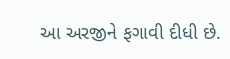આ અરજીને ફગાવી દીધી છે.